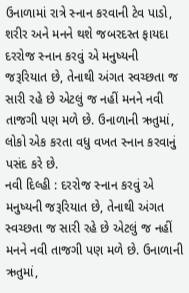ઉનાળામાં રાત્રે સ્નાન કરવાની ટેવ પાડો, શરીર અને મનને થશે જબરદસ્ત ફાયદા
દરરોજ સ્નાન કરવું એ મનુષ્યની જરૂરિયાત છે, તેનાથી અંગત સ્વચ્છતા જ સારી રહે છે એટલું જ નહીં મનને નવી તાજગી પણ મળે છે. ઉનાળાની ઋતુમાં, લોકો એક કરતા વધુ વખત સ્નાન કરવાનું પસંદ કરે છે.
નવી દિલ્હી : દરરોજ સ્નાન કરવું એ મનુષ્યની જરૂરિયાત છે, તેનાથી અંગત સ્વચ્છતા જ સારી રહે છે એટલું જ નહીં મનને નવી તાજગી પણ મળે છે. ઉનાળાની ઋતુમાં,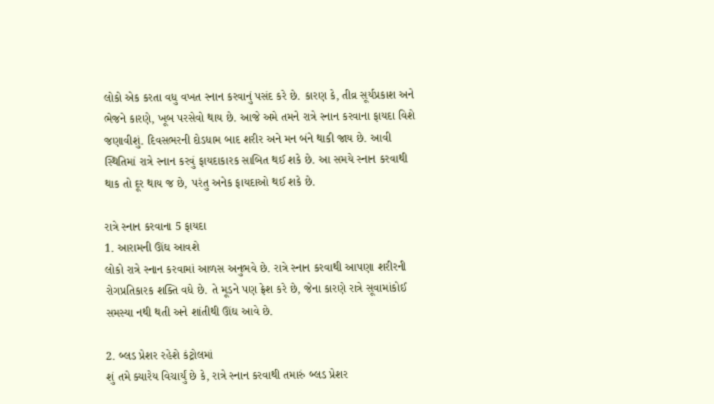લોકો એક કરતા વધુ વખત સ્નાન કરવાનું પસંદ કરે છે. કારણ કે, તીવ્ર સૂર્યપ્રકાશ અને ભેજને કારણે, ખૂબ પરસેવો થાય છે. આજે અમે તમને રાત્રે સ્નાન કરવાના ફાયદા વિશે જણાવીશું. દિવસભરની દોડધામ બાદ શરીર અને મન બંને થાકી જાય છે. આવી સ્થિતિમાં રાત્રે સ્નાન કરવું ફાયદાકારક સાબિત થઈ શકે છે. આ સમયે સ્નાન કરવાથી થાક તો દૂર થાય જ છે, પરંતુ અનેક ફાયદાઓ થઈ શકે છે.

રાત્રે સ્નાન કરવાના 5 ફાયદા
1. આરામની ઊંઘ આવશે
લોકો રાત્રે સ્નાન કરવામાં આળસ અનુભવે છે. રાત્રે સ્નાન કરવાથી આપણા શરીરની રોગપ્રતિકારક શક્તિ વધે છે. તે મૂડને પણ ફ્રેશ કરે છે, જેના કારણે રાત્રે સૂવામાંકોઈ સમસ્યા નથી થતી અને શાંતીથી ઊંઘ આવે છે.

2. બ્લડ પ્રેશર રહેશે કંટ્રોલમાં
શું તમે ક્યારેય વિચાર્યું છે કે, રાત્રે સ્નાન કરવાથી તમારું બ્લડ પ્રેશર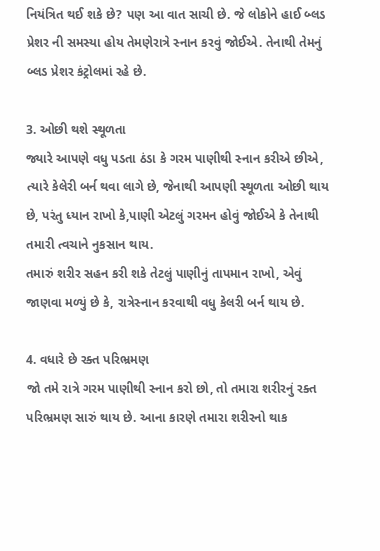નિયંત્રિત થઈ શકે છે? પણ આ વાત સાચી છે. જે લોકોને હાઈ બ્લડ પ્રેશર ની સમસ્યા હોય તેમણેરાત્રે સ્નાન કરવું જોઈએ. તેનાથી તેમનું બ્લડ પ્રેશર કંટ્રોલમાં રહે છે.

3. ઓછી થશે સ્થૂળતા
જ્યારે આપણે વધુ પડતા ઠંડા કે ગરમ પાણીથી સ્નાન કરીએ છીએ, ત્યારે કેલેરી બર્ન થવા લાગે છે, જેનાથી આપણી સ્થૂળતા ઓછી થાય છે, પરંતુ ધ્યાન રાખો કે,પાણી એટલું ગરમન હોવું જોઈએ કે તેનાથી તમારી ત્વચાને નુકસાન થાય.
તમારું શરીર સહન કરી શકે તેટલું પાણીનું તાપમાન રાખો, એવું જાણવા મળ્યું છે કે, રાત્રેસ્નાન કરવાથી વધુ કેલરી બર્ન થાય છે.

4. વધારે છે રક્ત પરિભ્રમણ
જો તમે રાત્રે ગરમ પાણીથી સ્નાન કરો છો, તો તમારા શરીરનું રક્ત પરિભ્રમણ સારું થાય છે. આના કારણે તમારા શરીરનો થાક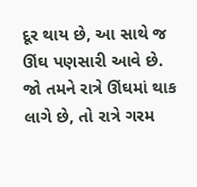દૂર થાય છે, આ સાથે જ ઊંઘ પણસારી આવે છે. જો તમને રાત્રે ઊંઘમાં થાક લાગે છે, તો રાત્રે ગરમ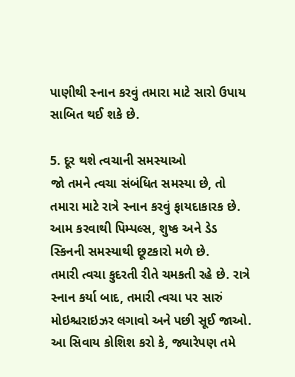પાણીથી સ્નાન કરવું તમારા માટે સારો ઉપાય સાબિત થઈ શકે છે.

5. દૂર થશે ત્વચાની સમસ્યાઓ
જો તમને ત્વચા સંબંધિત સમસ્યા છે, તો તમારા માટે રાત્રે સ્નાન કરવું ફાયદાકારક છે. આમ કરવાથી પિમ્પલ્સ, શુષ્ક અને ડેડ સ્કિનની સમસ્યાથી છૂટકારો મળે છે.
તમારી ત્વચા કુદરતી રીતે ચમકતી રહે છે. રાત્રે સ્નાન કર્યા બાદ, તમારી ત્વચા પર સારું મોઇશ્ચરાઇઝર લગાવો અને પછી સૂઈ જાઓ. આ સિવાય કોશિશ કરો કે, જ્યારેપણ તમે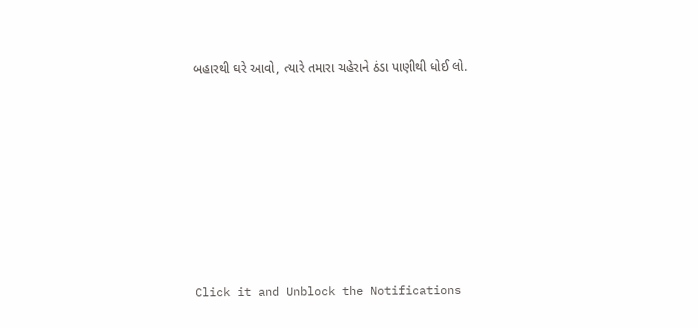બહારથી ઘરે આવો, ત્યારે તમારા ચહેરાને ઠંડા પાણીથી ધોઈ લો.












Click it and Unblock the Notifications